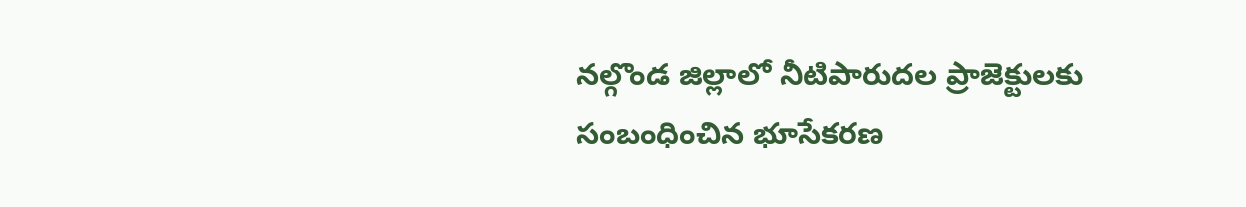నల్గొండ జిల్లాలో నీటిపారుదల ప్రాజెక్టులకు సంబంధించిన భూసేకరణ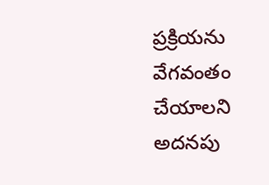ప్రక్రియను వేగవంతం చేయాలని అదనపు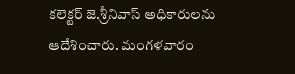కలెక్టర్ జె.శ్రీనివాస్ అధికారులను ఆదేశించారు. మంగళవారం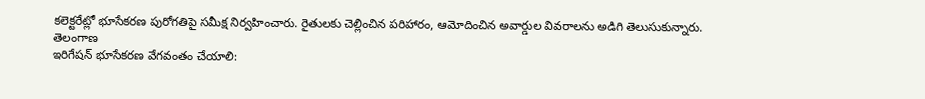కలెక్టరేట్లో భూసేకరణ పురోగతిపై సమీక్ష నిర్వహించారు. రైతులకు చెల్లించిన పరిహారం, ఆమోదించిన అవార్డుల వివరాలను అడిగి తెలుసుకున్నారు.
తెలంగాణ
ఇరిగేషన్ భూసేకరణ వేగవంతం చేయాలి: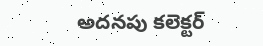అదనపు కలెక్టర్